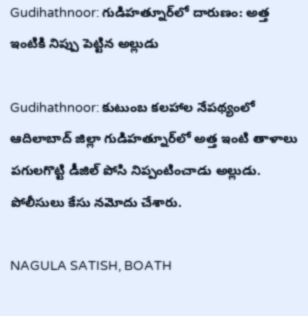Gudihathnoor: గుడిహత్నూర్‌లో దారుణం: అత్త ఇంటికి నిప్పు పెట్టిన అల్లుడు

Gudihathnoor: కుటుంబ కలహాల నేపథ్యంలో ఆదిలాబాద్ జిల్లా గుడిహత్నూర్‌లో అత్త ఇంటి తాళాలు పగులగొట్టి డీజిల్ పోసి నిప్పంటించాడు అల్లుడు. పోలీసులు కేసు నమోదు చేశారు.

NAGULA SATISH, BOATH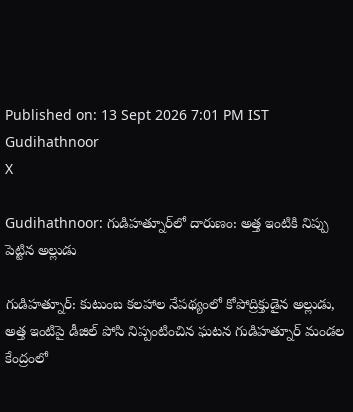Published on: 13 Sept 2026 7:01 PM IST
Gudihathnoor
X

Gudihathnoor: గుడిహత్నూర్‌లో దారుణం: అత్త ఇంటికి నిప్పు పెట్టిన అల్లుడు

గుడిహత్నూర్: కుటుంబ కలహాల నేపథ్యంలో కోపోద్రిక్తుడైన అల్లుడు, అత్త ఇంటిపై డీజిల్ పోసి నిప్పంటించిన ఘటన గుడిహత్నూర్ మండల కేంద్రంలో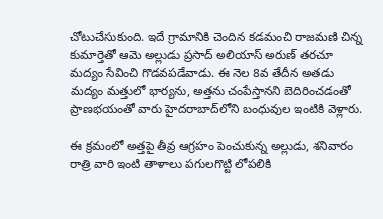చోటుచేసుకుంది. ఇదే గ్రామానికి చెందిన కడమంచి రాజమణి చిన్న కుమార్తెతో ఆమె అల్లుడు ప్రసాద్ అలియాస్ అరుణ్ తరచూ మద్యం సేవించి గొడవపడేవాడు. ఈ నెల 8వ తేదీన అతడు మద్యం మత్తులో భార్యను, అత్తను చంపేస్తానని బెదిరించడంతో ప్రాణభయంతో వారు హైదరాబాద్‌లోని బంధువుల ఇంటికి వెళ్లారు.

ఈ క్రమంలో అత్తపై తీవ్ర ఆగ్రహం పెంచుకున్న అల్లుడు, శనివారం రాత్రి వారి ఇంటి తాళాలు పగులగొట్టి లోపలికి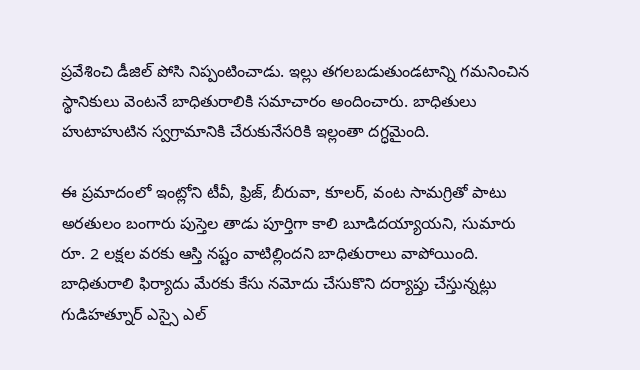ప్రవేశించి డీజిల్ పోసి నిప్పంటించాడు. ఇల్లు తగలబడుతుండటాన్ని గమనించిన స్థానికులు వెంటనే బాధితురాలికి సమాచారం అందించారు. బాధితులు హుటాహుటిన స్వగ్రామానికి చేరుకునేసరికి ఇల్లంతా దగ్ధమైంది.

ఈ ప్రమాదంలో ఇంట్లోని టీవీ, ఫ్రిజ్, బీరువా, కూలర్, వంట సామగ్రితో పాటు అరతులం బంగారు పుస్తెల తాడు పూర్తిగా కాలి బూడిదయ్యాయని, సుమారు రూ. 2 లక్షల వరకు ఆస్తి నష్టం వాటిల్లిందని బాధితురాలు వాపోయింది. బాధితురాలి ఫిర్యాదు మేరకు కేసు నమోదు చేసుకొని దర్యాప్తు చేస్తున్నట్లు గుడిహత్నూర్ ఎస్సై ఎల్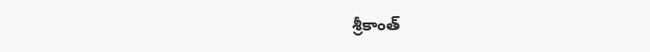శ్రీకాంత్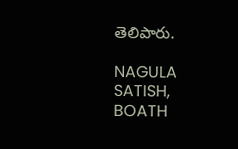తెలిపారు.

NAGULA SATISH, BOATH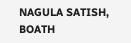NAGULA SATISH, BOATH